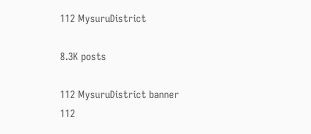112 MysuruDistrict

8.3K posts

112 MysuruDistrict banner
112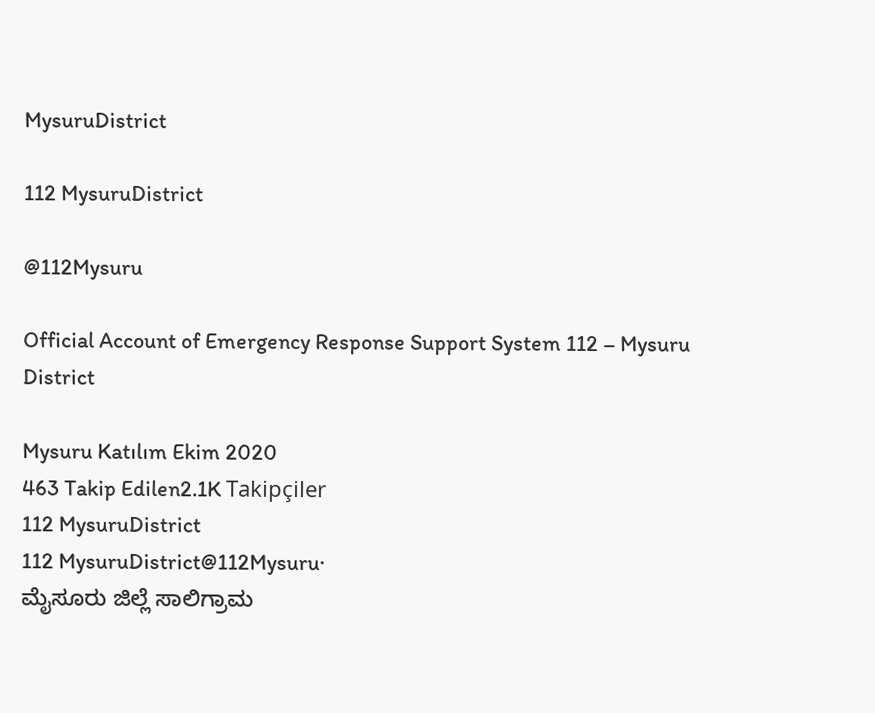MysuruDistrict

112 MysuruDistrict

@112Mysuru

Official Account of Emergency Response Support System 112 – Mysuru District

Mysuru Katılım Ekim 2020
463 Takip Edilen2.1K Takipçiler
112 MysuruDistrict
112 MysuruDistrict@112Mysuru·
ಮೈಸೂರು ಜಿಲ್ಲೆ ಸಾಲಿಗ್ರಾಮ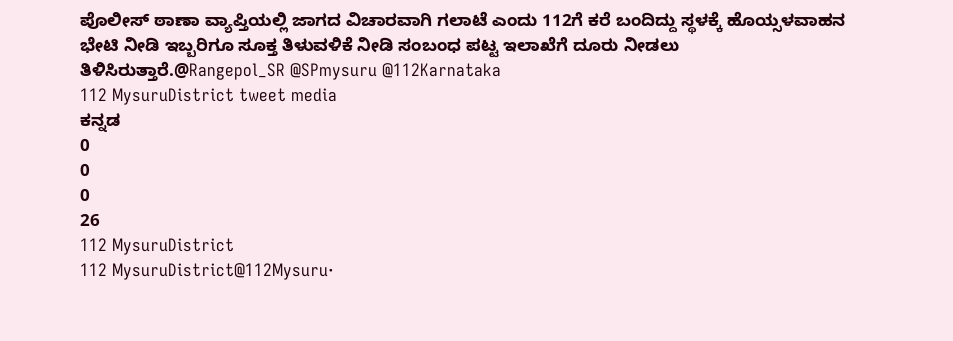ಪೊಲೀಸ್ ಠಾಣಾ ವ್ಯಾಪ್ತಿಯಲ್ಲಿ ಜಾಗದ ವಿಚಾರವಾಗಿ ಗಲಾಟೆ ಎಂದು 112ಗೆ ಕರೆ ಬಂದಿದ್ದು ಸ್ಥಳಕ್ಕೆ ಹೊಯ್ಸಳವಾಹನ ಭೇಟಿ ನೀಡಿ ಇಬ್ಬರಿಗೂ ಸೂಕ್ತ ತಿಳುವಳಿಕೆ ನೀಡಿ ಸಂಬಂಧ ಪಟ್ಟ ಇಲಾಖೆಗೆ ದೂರು ನೀಡಲು ತಿಳಿಸಿರುತ್ತಾರೆ.@Rangepol_SR @SPmysuru @112Karnataka
112 MysuruDistrict tweet media
ಕನ್ನಡ
0
0
0
26
112 MysuruDistrict
112 MysuruDistrict@112Mysuru·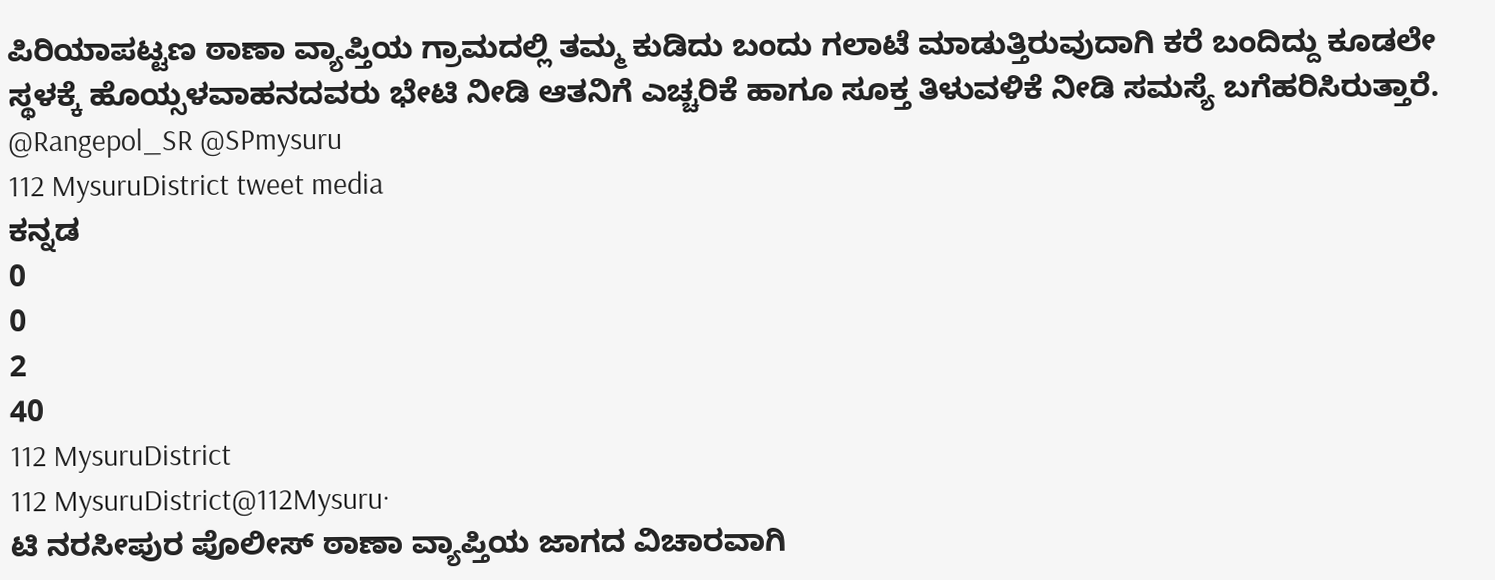ಪಿರಿಯಾಪಟ್ಟಣ ಠಾಣಾ ವ್ಯಾಪ್ತಿಯ ಗ್ರಾಮದಲ್ಲಿ ತಮ್ಮ ಕುಡಿದು ಬಂದು ಗಲಾಟೆ ಮಾಡುತ್ತಿರುವುದಾಗಿ ಕರೆ ಬಂದಿದ್ದು ಕೂಡಲೇ ಸ್ಥಳಕ್ಕೆ ಹೊಯ್ಸಳವಾಹನದವರು ಭೇಟಿ ನೀಡಿ ಆತನಿಗೆ ಎಚ್ಚರಿಕೆ ಹಾಗೂ ಸೂಕ್ತ ತಿಳುವಳಿಕೆ ನೀಡಿ ಸಮಸ್ಯೆ ಬಗೆಹರಿಸಿರುತ್ತಾರೆ. @Rangepol_SR @SPmysuru
112 MysuruDistrict tweet media
ಕನ್ನಡ
0
0
2
40
112 MysuruDistrict
112 MysuruDistrict@112Mysuru·
ಟಿ ನರಸೀಪುರ ಪೊಲೀಸ್ ಠಾಣಾ ವ್ಯಾಪ್ತಿಯ ಜಾಗದ ವಿಚಾರವಾಗಿ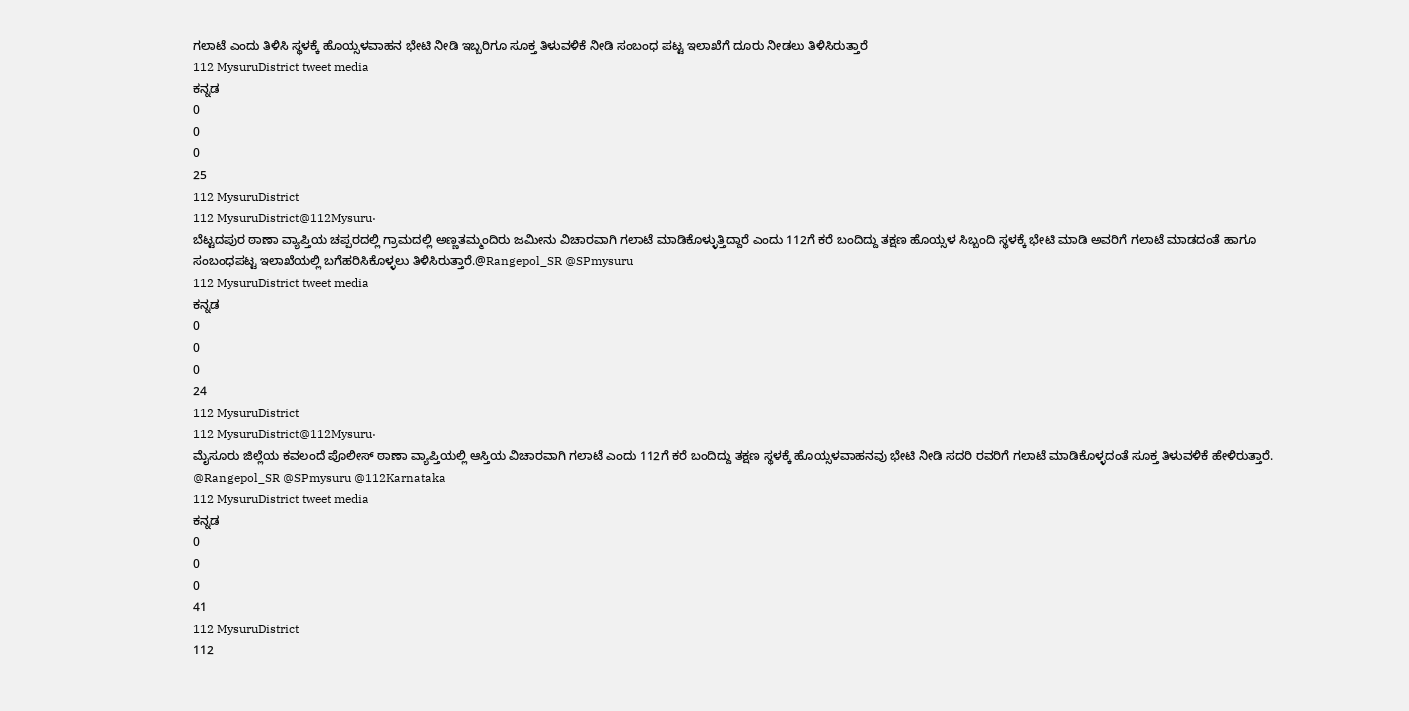ಗಲಾಟೆ ಎಂದು ತಿಳಿಸಿ ಸ್ಥಳಕ್ಕೆ ಹೊಯ್ಸಳವಾಹನ ಭೇಟಿ ನೀಡಿ ಇಬ್ಬರಿಗೂ ಸೂಕ್ತ ತಿಳುವಳಿಕೆ ನೀಡಿ ಸಂಬಂಧ ಪಟ್ಟ ಇಲಾಖೆಗೆ ದೂರು ನೀಡಲು ತಿಳಿಸಿರುತ್ತಾರೆ
112 MysuruDistrict tweet media
ಕನ್ನಡ
0
0
0
25
112 MysuruDistrict
112 MysuruDistrict@112Mysuru·
ಬೆಟ್ಟದಪುರ ಠಾಣಾ ವ್ಯಾಪ್ತಿಯ ಚಪ್ಪರದಲ್ಲಿ ಗ್ರಾಮದಲ್ಲಿ ಅಣ್ಣತಮ್ಮಂದಿರು ಜಮೀನು ವಿಚಾರವಾಗಿ ಗಲಾಟೆ ಮಾಡಿಕೊಳ್ಳುತ್ತಿದ್ದಾರೆ ಎಂದು 112ಗೆ ಕರೆ ಬಂದಿದ್ದು ತಕ್ಷಣ ಹೊಯ್ಸಳ ಸಿಬ್ಬಂದಿ ಸ್ಥಳಕ್ಕೆ ಭೇಟಿ ಮಾಡಿ ಅವರಿಗೆ ಗಲಾಟೆ ಮಾಡದಂತೆ ಹಾಗೂ ಸಂಬಂಧಪಟ್ಟ ಇಲಾಖೆಯಲ್ಲಿ ಬಗೆಹರಿಸಿಕೊಳ್ಳಲು ತಿಳಿಸಿರುತ್ತಾರೆ.@Rangepol_SR @SPmysuru
112 MysuruDistrict tweet media
ಕನ್ನಡ
0
0
0
24
112 MysuruDistrict
112 MysuruDistrict@112Mysuru·
ಮೈಸೂರು ಜಿಲ್ಲೆಯ ಕವಲಂದೆ ಪೊಲೀಸ್ ಠಾಣಾ ವ್ಯಾಪ್ತಿಯಲ್ಲಿ ಆಸ್ತಿಯ ವಿಚಾರವಾಗಿ ಗಲಾಟೆ ಎಂದು 112ಗೆ ಕರೆ ಬಂದಿದ್ದು ತಕ್ಷಣ ಸ್ಥಳಕ್ಕೆ ಹೊಯ್ಸಳವಾಹನವು ಭೇಟಿ ನೀಡಿ ಸದರಿ ರವರಿಗೆ ಗಲಾಟೆ ಮಾಡಿಕೊಳ್ಳದಂತೆ ಸೂಕ್ತ ತಿಳುವಳಿಕೆ ಹೇಳಿರುತ್ತಾರೆ. @Rangepol_SR @SPmysuru @112Karnataka
112 MysuruDistrict tweet media
ಕನ್ನಡ
0
0
0
41
112 MysuruDistrict
112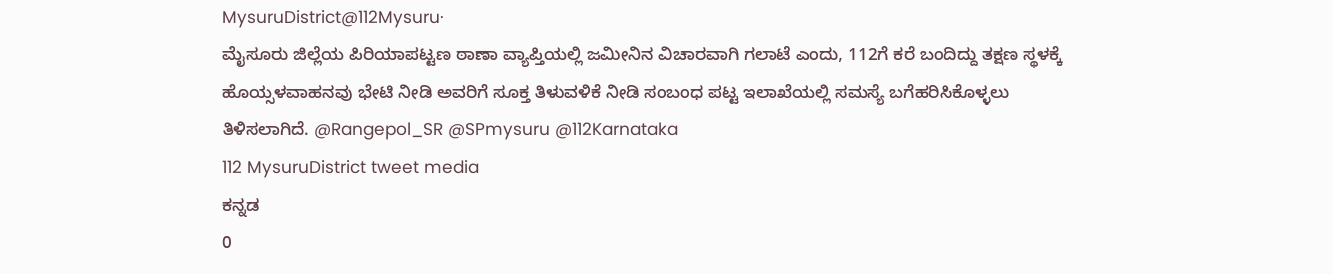MysuruDistrict@112Mysuru·
ಮೈಸೂರು ಜಿಲ್ಲೆಯ ಪಿರಿಯಾಪಟ್ಟಣ ಠಾಣಾ ವ್ಯಾಪ್ತಿಯಲ್ಲಿ ಜಮೀನಿನ ವಿಚಾರವಾಗಿ ಗಲಾಟೆ ಎಂದು, 112ಗೆ ಕರೆ ಬಂದಿದ್ದು ತಕ್ಷಣ ಸ್ಥಳಕ್ಕೆ ಹೊಯ್ಸಳವಾಹನವು ಭೇಟಿ ನೀಡಿ ಅವರಿಗೆ ಸೂಕ್ತ ತಿಳುವಳಿಕೆ ನೀಡಿ ಸಂಬಂಧ ಪಟ್ಟ ಇಲಾಖೆಯಲ್ಲಿ ಸಮಸ್ಯೆ ಬಗೆಹರಿಸಿಕೊಳ್ಳಲು ತಿಳಿಸಲಾಗಿದೆ. @Rangepol_SR @SPmysuru @112Karnataka
112 MysuruDistrict tweet media
ಕನ್ನಡ
0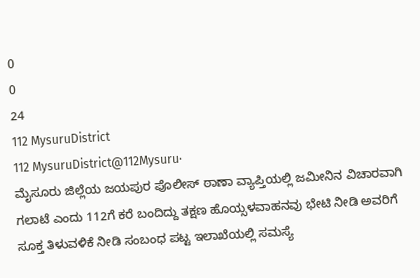0
0
24
112 MysuruDistrict
112 MysuruDistrict@112Mysuru·
ಮೈಸೂರು ಜಿಲ್ಲೆಯ ಜಯಪುರ ಪೊಲೀಸ್ ಠಾಣಾ ವ್ಯಾಪ್ತಿಯಲ್ಲಿ ಜಮೀನಿನ ವಿಚಾರವಾಗಿ ಗಲಾಟೆ ಎಂದು 112ಗೆ ಕರೆ ಬಂದಿದ್ದು ತಕ್ಷಣ ಹೊಯ್ಸಳವಾಹನವು ಭೇಟಿ ನೀಡಿ ಅವರಿಗೆ ಸೂಕ್ತ ತಿಳುವಳಿಕೆ ನೀಡಿ ಸಂಬಂಧ ಪಟ್ಟ ಇಲಾಖೆಯಲ್ಲಿ ಸಮಸ್ಯೆ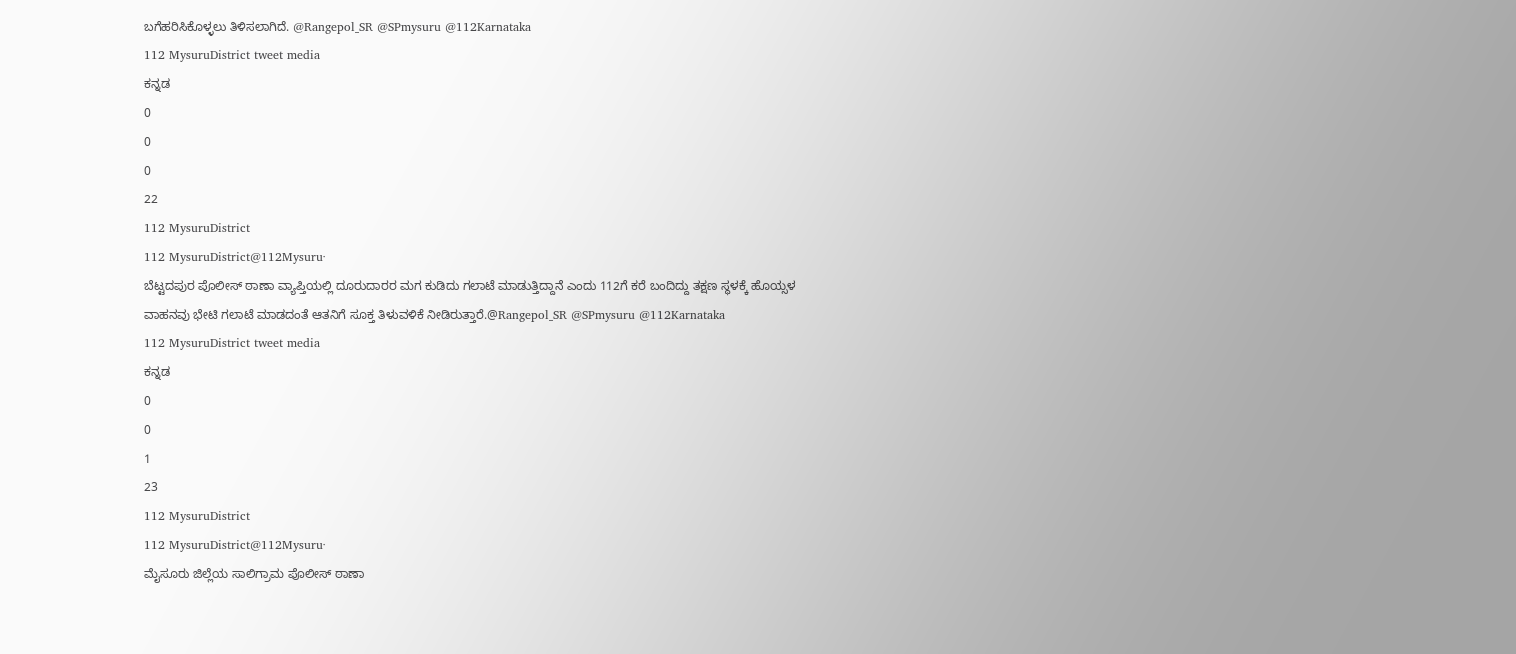ಬಗೆಹರಿಸಿಕೊಳ್ಳಲು ತಿಳಿಸಲಾಗಿದೆ. @Rangepol_SR @SPmysuru @112Karnataka
112 MysuruDistrict tweet media
ಕನ್ನಡ
0
0
0
22
112 MysuruDistrict
112 MysuruDistrict@112Mysuru·
ಬೆಟ್ಟದಪುರ ಪೊಲೀಸ್ ಠಾಣಾ ವ್ಯಾಪ್ತಿಯಲ್ಲಿ ದೂರುದಾರರ ಮಗ ಕುಡಿದು ಗಲಾಟೆ ಮಾಡುತ್ತಿದ್ದಾನೆ ಎಂದು 112ಗೆ ಕರೆ ಬಂದಿದ್ದು ತಕ್ಷಣ ಸ್ಥಳಕ್ಕೆ ಹೊಯ್ಸಳ ವಾಹನವು ಭೇಟಿ ಗಲಾಟೆ ಮಾಡದಂತೆ ಆತನಿಗೆ ಸೂಕ್ತ ತಿಳುವಳಿಕೆ ನೀಡಿರುತ್ತಾರೆ.@Rangepol_SR @SPmysuru @112Karnataka
112 MysuruDistrict tweet media
ಕನ್ನಡ
0
0
1
23
112 MysuruDistrict
112 MysuruDistrict@112Mysuru·
ಮೈಸೂರು ಜಿಲ್ಲೆಯ ಸಾಲಿಗ್ರಾಮ ಪೊಲೀಸ್ ಠಾಣಾ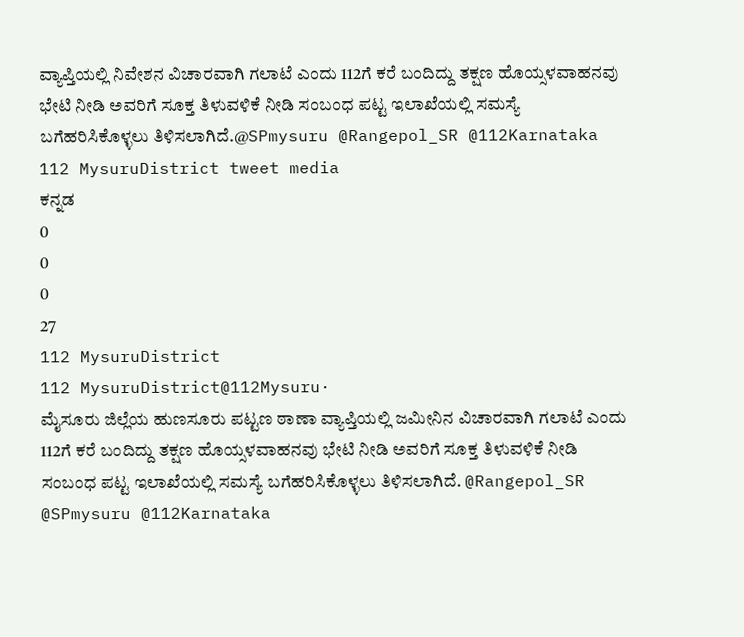ವ್ಯಾಪ್ತಿಯಲ್ಲಿ ನಿವೇಶನ ವಿಚಾರವಾಗಿ ಗಲಾಟೆ ಎಂದು 112ಗೆ ಕರೆ ಬಂದಿದ್ದು ತಕ್ಷಣ ಹೊಯ್ಸಳವಾಹನವು ಭೇಟಿ ನೀಡಿ ಅವರಿಗೆ ಸೂಕ್ತ ತಿಳುವಳಿಕೆ ನೀಡಿ ಸಂಬಂಧ ಪಟ್ಟ ಇಲಾಖೆಯಲ್ಲಿ ಸಮಸ್ಯೆ ಬಗೆಹರಿಸಿಕೊಳ್ಳಲು ತಿಳಿಸಲಾಗಿದೆ.@SPmysuru @Rangepol_SR @112Karnataka
112 MysuruDistrict tweet media
ಕನ್ನಡ
0
0
0
27
112 MysuruDistrict
112 MysuruDistrict@112Mysuru·
ಮೈಸೂರು ಜಿಲ್ಲೆಯ ಹುಣಸೂರು ಪಟ್ಟಣ ಠಾಣಾ ವ್ಯಾಪ್ತಿಯಲ್ಲಿ ಜಮೀನಿನ ವಿಚಾರವಾಗಿ ಗಲಾಟೆ ಎಂದು 112ಗೆ ಕರೆ ಬಂದಿದ್ದು ತಕ್ಷಣ ಹೊಯ್ಸಳವಾಹನವು ಭೇಟಿ ನೀಡಿ ಅವರಿಗೆ ಸೂಕ್ತ ತಿಳುವಳಿಕೆ ನೀಡಿ ಸಂಬಂಧ ಪಟ್ಟ ಇಲಾಖೆಯಲ್ಲಿ ಸಮಸ್ಯೆ ಬಗೆಹರಿಸಿಕೊಳ್ಳಲು ತಿಳಿಸಲಾಗಿದೆ. @Rangepol_SR @SPmysuru @112Karnataka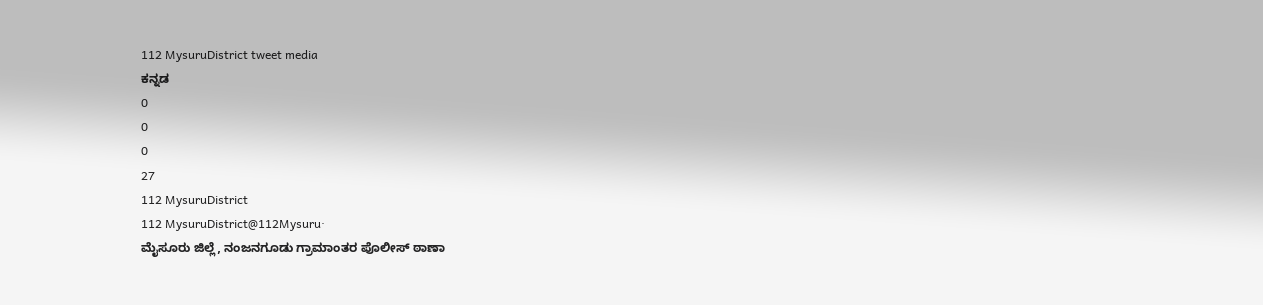112 MysuruDistrict tweet media
ಕನ್ನಡ
0
0
0
27
112 MysuruDistrict
112 MysuruDistrict@112Mysuru·
ಮೈಸೂರು ಜಿಲ್ಲೆ, ನಂಜನಗೂಡು ಗ್ರಾಮಾಂತರ ಪೊಲೀಸ್ ಠಾಣಾ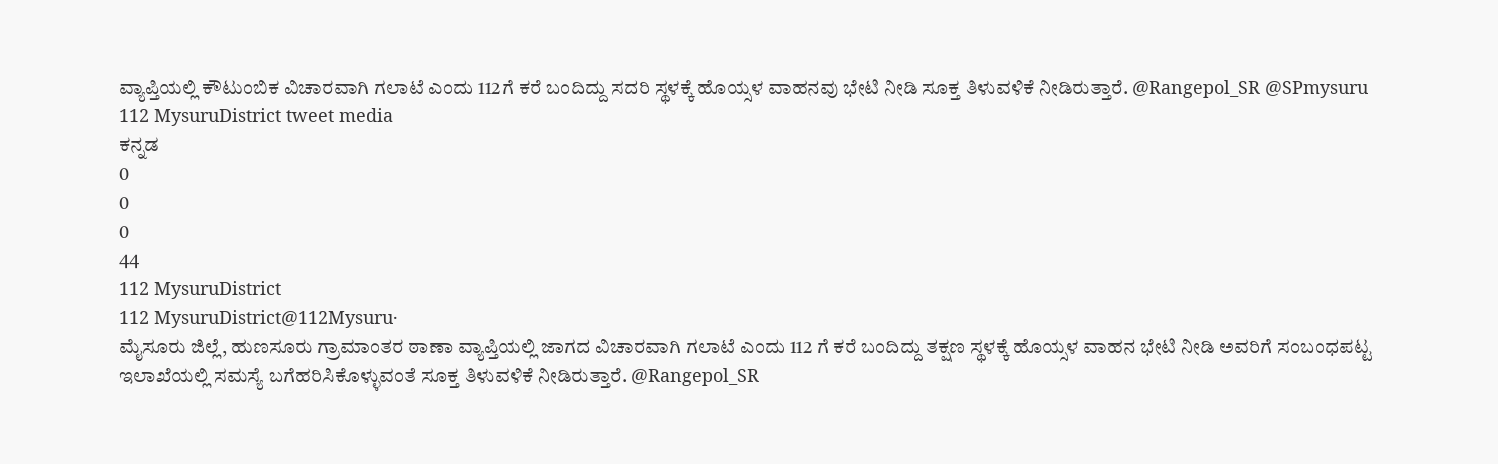ವ್ಯಾಪ್ತಿಯಲ್ಲಿ ಕೌಟುಂಬಿಕ ವಿಚಾರವಾಗಿ ಗಲಾಟೆ ಎಂದು 112ಗೆ ಕರೆ ಬಂದಿದ್ದು ಸದರಿ ಸ್ಥಳಕ್ಕೆ ಹೊಯ್ಸಳ ವಾಹನವು ಭೇಟಿ ನೀಡಿ ಸೂಕ್ತ ತಿಳುವಳಿಕೆ ನೀಡಿರುತ್ತಾರೆ. @Rangepol_SR @SPmysuru
112 MysuruDistrict tweet media
ಕನ್ನಡ
0
0
0
44
112 MysuruDistrict
112 MysuruDistrict@112Mysuru·
ಮೈಸೂರು ಜಿಲ್ಲೆ, ಹುಣಸೂರು ಗ್ರಾಮಾಂತರ ಠಾಣಾ ವ್ಯಾಪ್ತಿಯಲ್ಲಿ ಜಾಗದ ವಿಚಾರವಾಗಿ ಗಲಾಟೆ ಎಂದು 112 ಗೆ ಕರೆ ಬಂದಿದ್ದು ತಕ್ಷಣ ಸ್ಥಳಕ್ಕೆ ಹೊಯ್ಸಳ ವಾಹನ ಭೇಟಿ ನೀಡಿ ಅವರಿಗೆ ಸಂಬಂಧಪಟ್ಟ ಇಲಾಖೆಯಲ್ಲಿ ಸಮಸ್ಯೆ ಬಗೆಹರಿಸಿಕೊಳ್ಳುವಂತೆ ಸೂಕ್ತ ತಿಳುವಳಿಕೆ ನೀಡಿರುತ್ತಾರೆ. @Rangepol_SR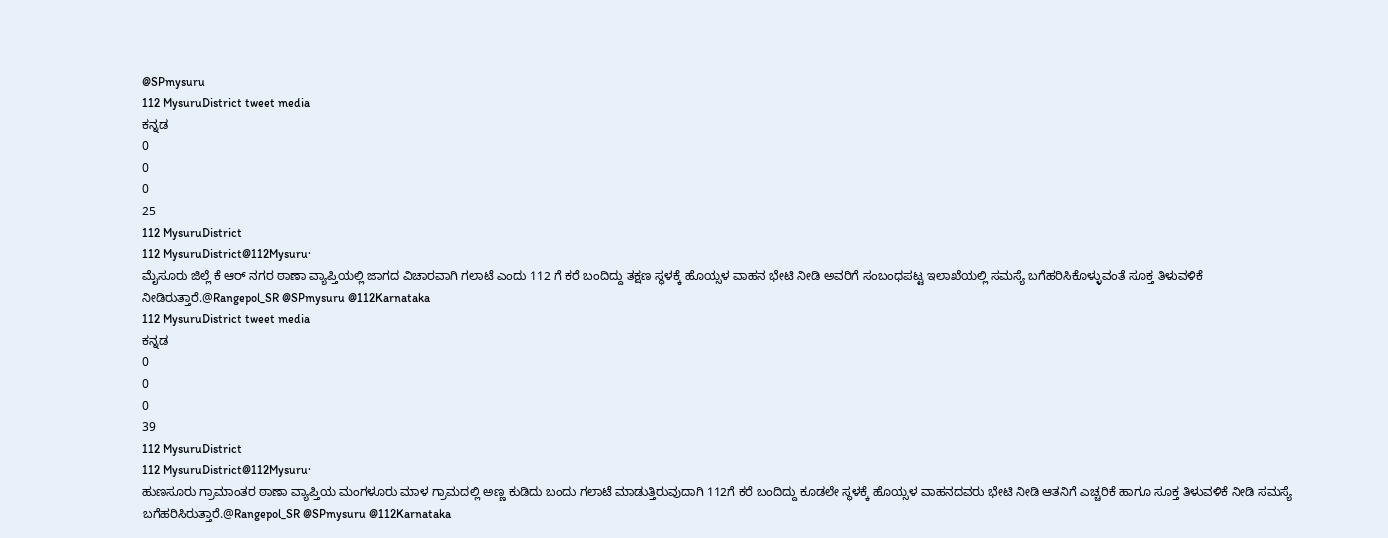@SPmysuru
112 MysuruDistrict tweet media
ಕನ್ನಡ
0
0
0
25
112 MysuruDistrict
112 MysuruDistrict@112Mysuru·
ಮೈಸೂರು ಜಿಲ್ಲೆ ಕೆ ಆರ್ ನಗರ ಠಾಣಾ ವ್ಯಾಪ್ತಿಯಲ್ಲಿ ಜಾಗದ ವಿಚಾರವಾಗಿ ಗಲಾಟೆ ಎಂದು 112 ಗೆ ಕರೆ ಬಂದಿದ್ದು ತಕ್ಷಣ ಸ್ಥಳಕ್ಕೆ ಹೊಯ್ಸಳ ವಾಹನ ಭೇಟಿ ನೀಡಿ ಅವರಿಗೆ ಸಂಬಂಧಪಟ್ಟ ಇಲಾಖೆಯಲ್ಲಿ ಸಮಸ್ಯೆ ಬಗೆಹರಿಸಿಕೊಳ್ಳುವಂತೆ ಸೂಕ್ತ ತಿಳುವಳಿಕೆ ನೀಡಿರುತ್ತಾರೆ.@Rangepol_SR @SPmysuru @112Karnataka
112 MysuruDistrict tweet media
ಕನ್ನಡ
0
0
0
39
112 MysuruDistrict
112 MysuruDistrict@112Mysuru·
ಹುಣಸೂರು ಗ್ರಾಮಾಂತರ ಠಾಣಾ ವ್ಯಾಪ್ತಿಯ ಮಂಗಳೂರು ಮಾಳ ಗ್ರಾಮದಲ್ಲಿ ಅಣ್ಣ ಕುಡಿದು ಬಂದು ಗಲಾಟೆ ಮಾಡುತ್ತಿರುವುದಾಗಿ 112ಗೆ ಕರೆ ಬಂದಿದ್ದು ಕೂಡಲೇ ಸ್ಥಳಕ್ಕೆ ಹೊಯ್ಸಳ ವಾಹನದವರು ಭೇಟಿ ನೀಡಿ ಆತನಿಗೆ ಎಚ್ಚರಿಕೆ ಹಾಗೂ ಸೂಕ್ತ ತಿಳುವಳಿಕೆ ನೀಡಿ ಸಮಸ್ಯೆ ಬಗೆಹರಿಸಿರುತ್ತಾರೆ.@Rangepol_SR @SPmysuru @112Karnataka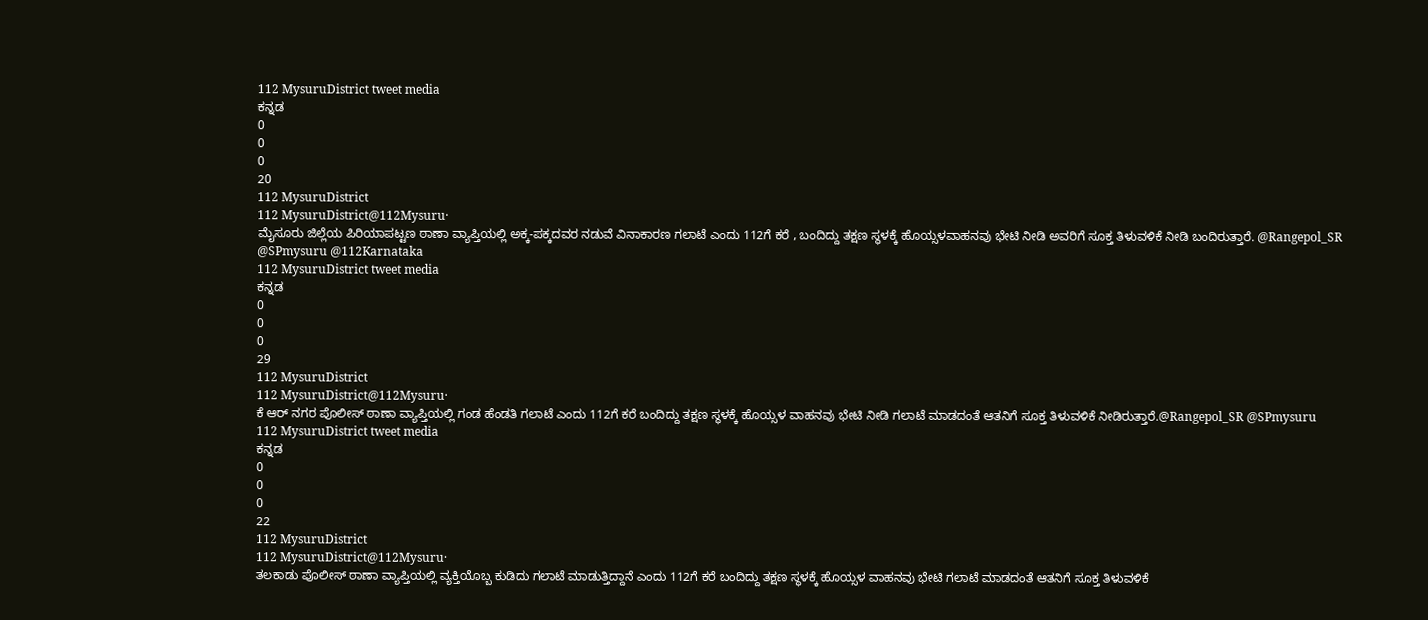112 MysuruDistrict tweet media
ಕನ್ನಡ
0
0
0
20
112 MysuruDistrict
112 MysuruDistrict@112Mysuru·
ಮೈಸೂರು ಜಿಲ್ಲೆಯ ಪಿರಿಯಾಪಟ್ಟಣ ಠಾಣಾ ವ್ಯಾಪ್ತಿಯಲ್ಲಿ ಅಕ್ಕ-ಪಕ್ಕದವರ ನಡುವೆ ವಿನಾಕಾರಣ ಗಲಾಟೆ ಎಂದು 112ಗೆ ಕರೆ , ಬಂದಿದ್ದು ತಕ್ಷಣ ಸ್ಥಳಕ್ಕೆ ಹೊಯ್ಸಳವಾಹನವು ಭೇಟಿ ನೀಡಿ ಅವರಿಗೆ ಸೂಕ್ತ ತಿಳುವಳಿಕೆ ನೀಡಿ ಬಂದಿರುತ್ತಾರೆ. @Rangepol_SR @SPmysuru @112Karnataka
112 MysuruDistrict tweet media
ಕನ್ನಡ
0
0
0
29
112 MysuruDistrict
112 MysuruDistrict@112Mysuru·
ಕೆ ಆರ್ ನಗರ ಪೊಲೀಸ್ ಠಾಣಾ ವ್ಯಾಪ್ತಿಯಲ್ಲಿ ಗಂಡ ಹೆಂಡತಿ ಗಲಾಟೆ ಎಂದು 112ಗೆ ಕರೆ ಬಂದಿದ್ದು ತಕ್ಷಣ ಸ್ಥಳಕ್ಕೆ ಹೊಯ್ಸಳ ವಾಹನವು ಭೇಟಿ ನೀಡಿ ಗಲಾಟೆ ಮಾಡದಂತೆ ಆತನಿಗೆ ಸೂಕ್ತ ತಿಳುವಳಿಕೆ ನೀಡಿರುತ್ತಾರೆ.@Rangepol_SR @SPmysuru
112 MysuruDistrict tweet media
ಕನ್ನಡ
0
0
0
22
112 MysuruDistrict
112 MysuruDistrict@112Mysuru·
ತಲಕಾಡು ಪೊಲೀಸ್ ಠಾಣಾ ವ್ಯಾಪ್ತಿಯಲ್ಲಿ ವ್ಯಕ್ತಿಯೊಬ್ಬ ಕುಡಿದು ಗಲಾಟೆ ಮಾಡುತ್ತಿದ್ದಾನೆ ಎಂದು 112ಗೆ ಕರೆ ಬಂದಿದ್ದು ತಕ್ಷಣ ಸ್ಥಳಕ್ಕೆ ಹೊಯ್ಸಳ ವಾಹನವು ಭೇಟಿ ಗಲಾಟೆ ಮಾಡದಂತೆ ಆತನಿಗೆ ಸೂಕ್ತ ತಿಳುವಳಿಕೆ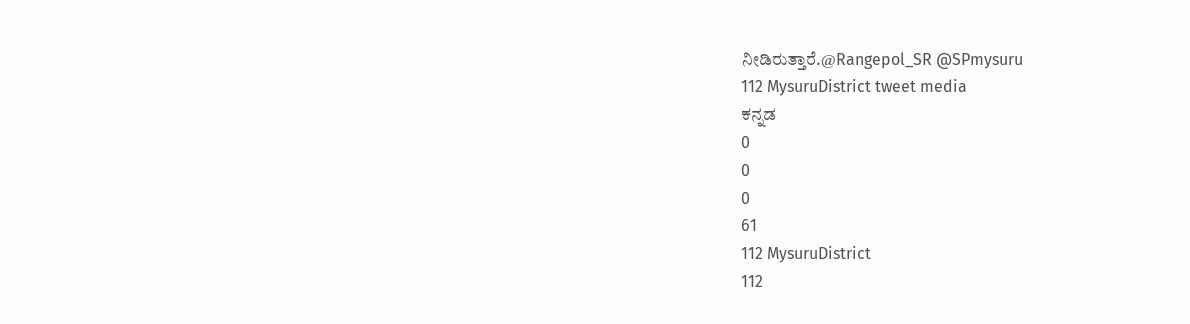ನೀಡಿರುತ್ತಾರೆ.@Rangepol_SR @SPmysuru
112 MysuruDistrict tweet media
ಕನ್ನಡ
0
0
0
61
112 MysuruDistrict
112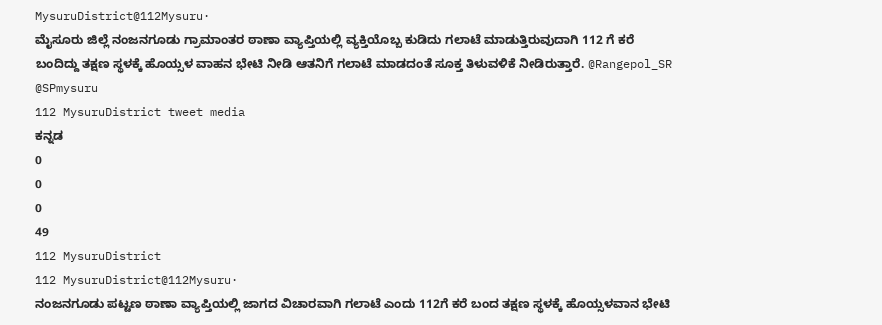MysuruDistrict@112Mysuru·
ಮೈಸೂರು ಜಿಲ್ಲೆ ನಂಜನಗೂಡು ಗ್ರಾಮಾಂತರ ಠಾಣಾ ವ್ಯಾಪ್ತಿಯಲ್ಲಿ ವ್ಯಕ್ತಿಯೊಬ್ಬ ಕುಡಿದು ಗಲಾಟೆ ಮಾಡುತ್ತಿರುವುದಾಗಿ 112 ಗೆ ಕರೆ ಬಂದಿದ್ದು ತಕ್ಷಣ ಸ್ಥಳಕ್ಕೆ ಹೊಯ್ಸಳ ವಾಹನ ಭೇಟಿ ನೀಡಿ ಆತನಿಗೆ ಗಲಾಟೆ ಮಾಡದಂತೆ ಸೂಕ್ತ ತಿಳುವಳಿಕೆ ನೀಡಿರುತ್ತಾರೆ. @Rangepol_SR @SPmysuru
112 MysuruDistrict tweet media
ಕನ್ನಡ
0
0
0
49
112 MysuruDistrict
112 MysuruDistrict@112Mysuru·
ನಂಜನಗೂಡು ಪಟ್ಟಣ ಠಾಣಾ ವ್ಯಾಪ್ತಿಯಲ್ಲಿ ಜಾಗದ ವಿಚಾರವಾಗಿ ಗಲಾಟೆ ಎಂದು 112ಗೆ ಕರೆ ಬಂದ ತಕ್ಷಣ ಸ್ಥಳಕ್ಕೆ ಹೊಯ್ಸಳವಾನ ಭೇಟಿ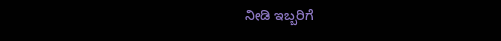ನೀಡಿ ಇಬ್ಬರಿಗೆ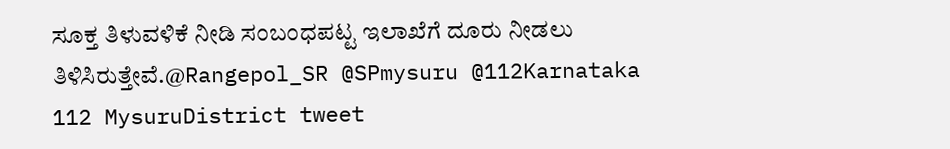ಸೂಕ್ತ ತಿಳುವಳಿಕೆ ನೀಡಿ ಸಂಬಂಧಪಟ್ಟ ಇಲಾಖೆಗೆ ದೂರು ನೀಡಲು ತಿಳಿಸಿರುತ್ತೇವೆ.@Rangepol_SR @SPmysuru @112Karnataka
112 MysuruDistrict tweet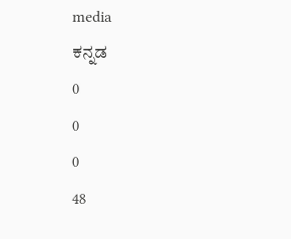media
ಕನ್ನಡ
0
0
0
48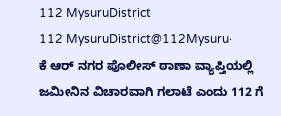112 MysuruDistrict
112 MysuruDistrict@112Mysuru·
ಕೆ ಆರ್ ನಗರ ಪೊಲೀಸ್ ಠಾಣಾ ವ್ಯಾಪ್ತಿಯಲ್ಲಿ ಜಮೀನಿನ ವಿಚಾರವಾಗಿ ಗಲಾಟೆ ಎಂದು 112 ಗೆ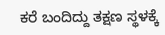ಕರೆ ಬಂದಿದ್ದು ತಕ್ಷಣ ಸ್ಥಳಕ್ಕೆ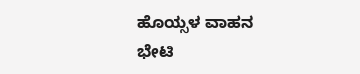ಹೊಯ್ಸಳ ವಾಹನ ಭೇಟಿ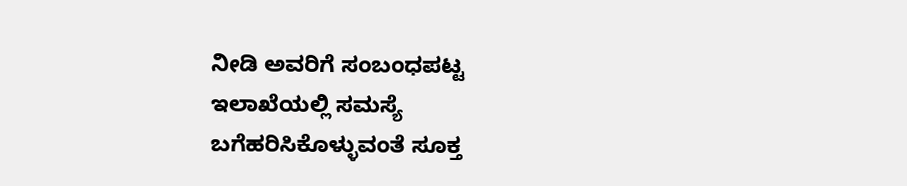ನೀಡಿ ಅವರಿಗೆ ಸಂಬಂಧಪಟ್ಟ ಇಲಾಖೆಯಲ್ಲಿ ಸಮಸ್ಯೆ ಬಗೆಹರಿಸಿಕೊಳ್ಳುವಂತೆ ಸೂಕ್ತ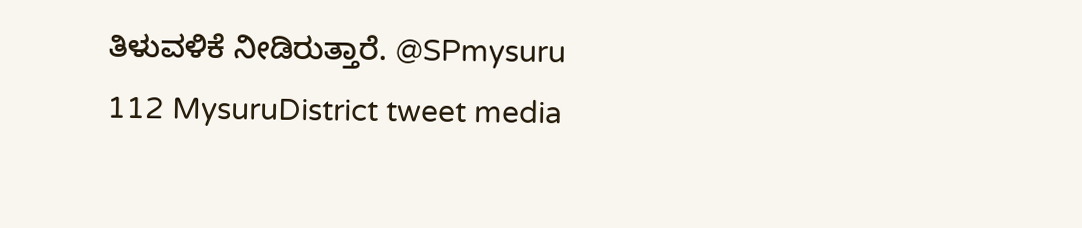ತಿಳುವಳಿಕೆ ನೀಡಿರುತ್ತಾರೆ. @SPmysuru
112 MysuruDistrict tweet media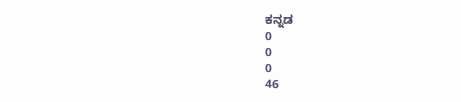ಕನ್ನಡ
0
0
0
46